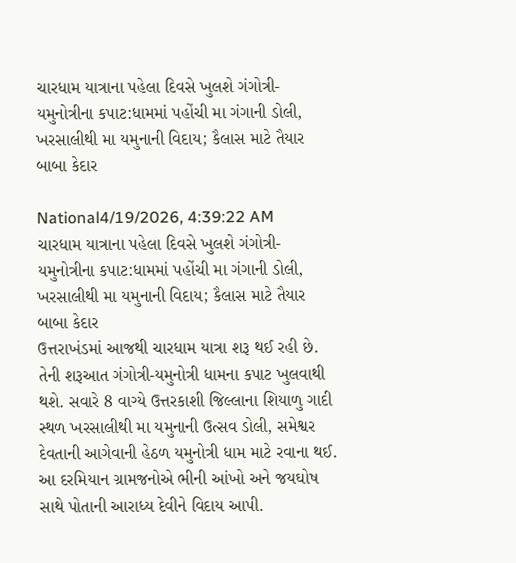ચારધામ યાત્રાના પહેલા દિવસે ખુલશે ગંગોત્રી-યમુનોત્રીના કપાટ:ધામમાં પહોંચી મા ગંગાની ડોલી, ખરસાલીથી મા યમુનાની વિદાય; કૈલાસ માટે તૈયાર બાબા કેદાર

National4/19/2026, 4:39:22 AM
ચારધામ યાત્રાના પહેલા દિવસે ખુલશે ગંગોત્રી-યમુનોત્રીના કપાટ:ધામમાં પહોંચી મા ગંગાની ડોલી, ખરસાલીથી મા યમુનાની વિદાય; કૈલાસ માટે તૈયાર બાબા કેદાર
ઉત્તરાખંડમાં આજથી ચારધામ યાત્રા શરૂ થઈ રહી છે. તેની શરૂઆત ગંગોત્રી-યમુનોત્રી ધામના કપાટ ખુલવાથી થશે. સવારે 8 વાગ્યે ઉત્તરકાશી જિલ્લાના શિયાળુ ગાદી સ્થળ ખરસાલીથી મા યમુનાની ઉત્સવ ડોલી, સમેશ્વર દેવતાની આગેવાની હેઠળ યમુનોત્રી ધામ માટે રવાના થઈ. આ દરમિયાન ગ્રામજનોએ ભીની આંખો અને જયઘોષ સાથે પોતાની આરાધ્ય દેવીને વિદાય આપી.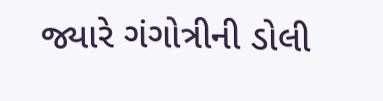જ્યારે ગંગોત્રીની ડોલી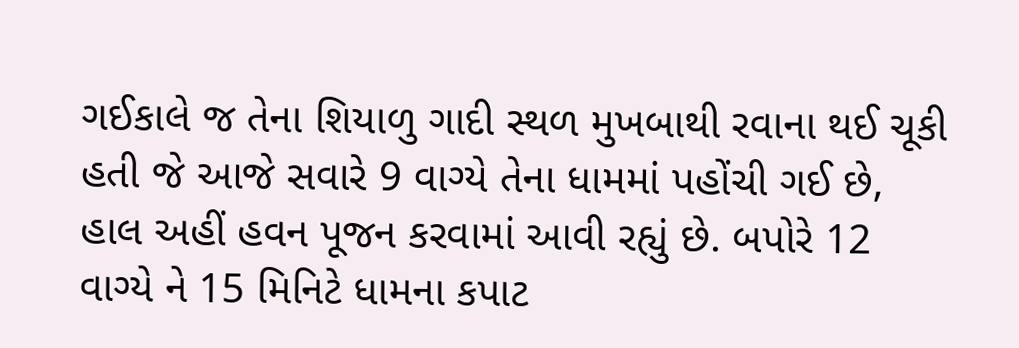ગઈકાલે જ તેના શિયાળુ ગાદી સ્થળ મુખબાથી રવાના થઈ ચૂકી હતી જે આજે સવારે 9 વાગ્યે તેના ધામમાં પહોંચી ગઈ છે, હાલ અહીં હવન પૂજન કરવામાં આવી રહ્યું છે. બપોરે 12 વાગ્યે ને 15 મિનિટે ધામના કપાટ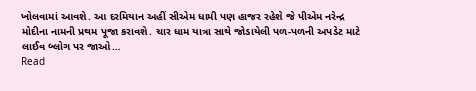ખોલવામાં આવશે. આ દરમિયાન અહીં સીએમ ધામી પણ હાજર રહેશે જે પીએમ નરેન્દ્ર મોદીના નામની પ્રથમ પૂજા કરાવશે. ચાર ધામ યાત્રા સાથે જોડાયેલી પળ-પળની અપડેટ માટે લાઈવ બ્લોગ પર જાઓ…
Read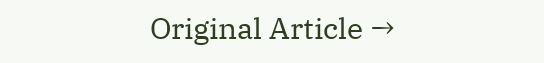Original Article →